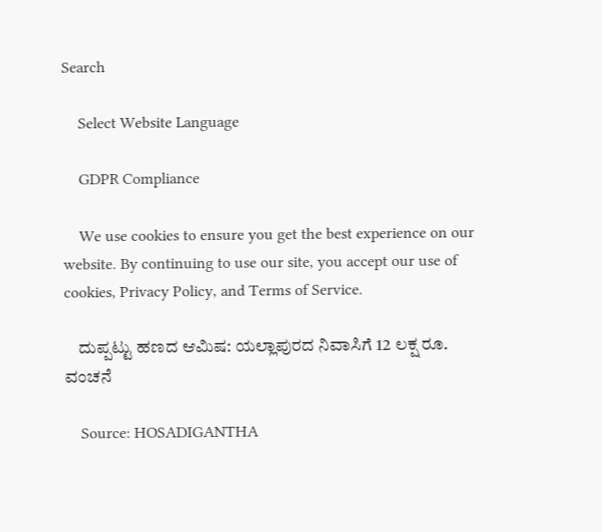Search

    Select Website Language

    GDPR Compliance

    We use cookies to ensure you get the best experience on our website. By continuing to use our site, you accept our use of cookies, Privacy Policy, and Terms of Service.

    ದುಪ್ಪಟ್ಟು ಹಣದ ಆಮಿಷ: ಯಲ್ಲಾಪುರದ ನಿವಾಸಿಗೆ 12 ಲಕ್ಷ ರೂ. ವಂಚನೆ

    Source: HOSADIGANTHA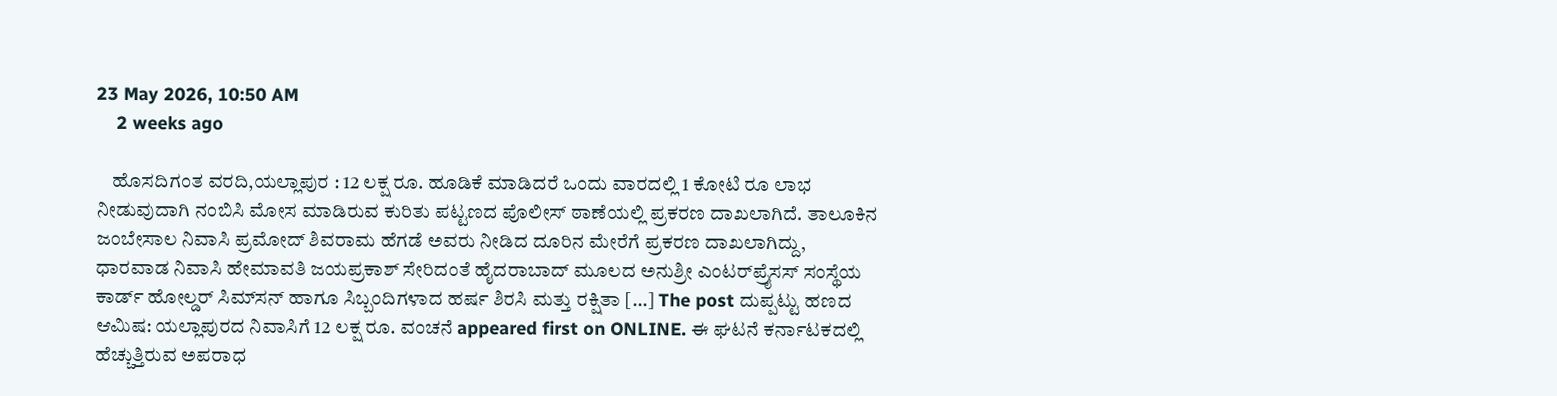23 May 2026, 10:50 AM
    2 weeks ago

    ಹೊಸದಿಗಂತ ವರದಿ,ಯಲ್ಲಾಪುರ : 12 ಲಕ್ಷ ರೂ. ಹೂಡಿಕೆ ಮಾಡಿದರೆ ಒಂದು ವಾರದಲ್ಲಿ 1 ಕೋಟಿ ರೂ ಲಾಭ ನೀಡುವುದಾಗಿ ನಂಬಿಸಿ ಮೋಸ ಮಾಡಿರುವ ಕುರಿತು ಪಟ್ಟಣದ ಪೊಲೀಸ್ ಠಾಣೆಯಲ್ಲಿ ಪ್ರಕರಣ ದಾಖಲಾಗಿದೆ. ತಾಲೂಕಿನ ಜಂಬೇಸಾಲ ನಿವಾಸಿ ಪ್ರಮೋದ್ ಶಿವರಾಮ ಹೆಗಡೆ ಅವರು ನೀಡಿದ ದೂರಿನ ಮೇರೆಗೆ ಪ್ರಕರಣ ದಾಖಲಾಗಿದ್ದು, ಧಾರವಾಡ ನಿವಾಸಿ ಹೇಮಾವತಿ ಜಯಪ್ರಕಾಶ್ ಸೇರಿದಂತೆ ಹೈದರಾಬಾದ್ ಮೂಲದ ಅನುಶ್ರೀ ಎಂಟರ್‌ಪ್ರೈಸಸ್ ಸಂಸ್ಥೆಯ ಕಾರ್ಡ್ ಹೋಲ್ಡರ್ ಸಿಮ್‌ಸನ್ ಹಾಗೂ ಸಿಬ್ಬಂದಿಗಳಾದ ಹರ್ಷ ಶಿರಸಿ ಮತ್ತು ರಕ್ಷಿತಾ […] The post ದುಪ್ಪಟ್ಟು ಹಣದ ಆಮಿಷ: ಯಲ್ಲಾಪುರದ ನಿವಾಸಿಗೆ 12 ಲಕ್ಷ ರೂ. ವಂಚನೆ appeared first on ONLINE. ಈ ಘಟನೆ ಕರ್ನಾಟಕದಲ್ಲಿ ಹೆಚ್ಚುತ್ತಿರುವ ಅಪರಾಧ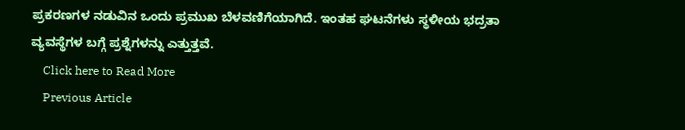ಪ್ರಕರಣಗಳ ನಡುವಿನ ಒಂದು ಪ್ರಮುಖ ಬೆಳವಣಿಗೆಯಾಗಿದೆ. ಇಂತಹ ಘಟನೆಗಳು ಸ್ಥಳೀಯ ಭದ್ರತಾ ವ್ಯವಸ್ಥೆಗಳ ಬಗ್ಗೆ ಪ್ರಶ್ನೆಗಳನ್ನು ಎತ್ತುತ್ತವೆ.
    Click here to Read More
    Previous Article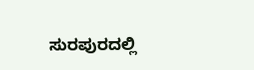ಸುರಪುರದಲ್ಲಿ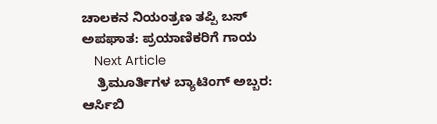ಚಾಲಕನ ನಿಯಂತ್ರಣ ತಪ್ಪಿ ಬಸ್ ಅಪಘಾತ: ಪ್ರಯಾಣಿಕರಿಗೆ ಗಾಯ
    Next Article
    ತ್ರಿಮೂರ್ತಿಗಳ ಬ್ಯಾಟಿಂಗ್ ಅಬ್ಬರ: ಆರ್ಸಿಬಿ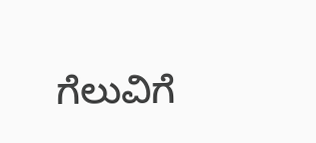ಗೆಲುವಿಗೆ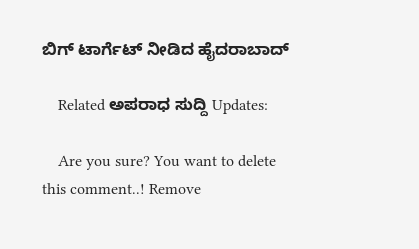ಬಿಗ್ ಟಾರ್ಗೆಟ್ ನೀಡಿದ ಹೈದರಾಬಾದ್

    Related ಅಪರಾಧ ಸುದ್ದಿ Updates:

    Are you sure? You want to delete this comment..! Remove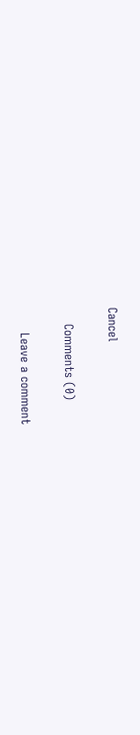Cancel

    Comments (0)

      Leave a comment